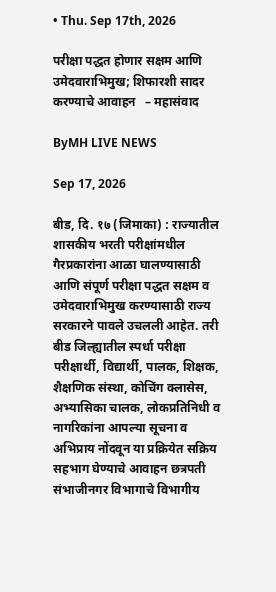• Thu. Sep 17th, 2026

परीक्षा पद्धत होणार सक्षम आणि उमेदवाराभिमुख; शिफारशी सादर करण्याचे आवाहन   – महासंवाद

ByMH LIVE NEWS

Sep 17, 2026

बीड, दि. १७ (जिमाका) : राज्यातील शासकीय भरती परीक्षांमधील गैरप्रकारांना आळा घालण्यासाठी आणि संपूर्ण परीक्षा पद्धत सक्षम व उमेदवाराभिमुख करण्यासाठी राज्य सरकारने पावले उचलली आहेत. तरी बीड जिल्ह्यातील स्पर्धा परीक्षा परीक्षार्थी, विद्यार्थी, पालक, शिक्षक, शैक्षणिक संस्था, कोचिंग क्लासेस, अभ्यासिका चालक, लोकप्रतिनिधी व नागरिकांना आपल्या सूचना व अभिप्राय नोंदवून या प्रक्रियेत सक्रिय सहभाग घेण्याचे आवाहन छत्रपती संभाजीनगर विभागाचे विभागीय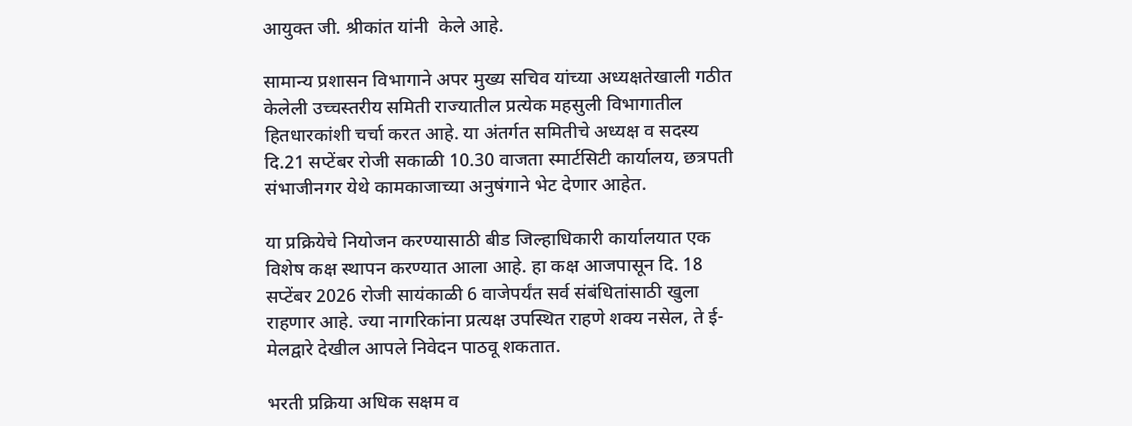आयुक्त जी. श्रीकांत यांनी  केले आहे.

सामान्य प्रशासन विभागाने अपर मुख्य सचिव यांच्या अध्यक्षतेखाली गठीत केलेली उच्चस्तरीय समिती राज्यातील प्रत्येक महसुली विभागातील हितधारकांशी चर्चा करत आहे. या अंतर्गत समितीचे अध्यक्ष व सदस्य दि.21 सप्टेंबर रोजी सकाळी 10.30 वाजता स्मार्टसिटी कार्यालय, छत्रपती संभाजीनगर येथे कामकाजाच्या अनुषंगाने भेट देणार आहेत.

या प्रक्रियेचे नियोजन करण्यासाठी बीड जिल्हाधिकारी कार्यालयात एक विशेष कक्ष स्थापन करण्यात आला आहे. हा कक्ष आजपासून दि. 18 सप्टेंबर 2026 रोजी सायंकाळी 6 वाजेपर्यंत सर्व संबंधितांसाठी खुला राहणार आहे. ज्या नागरिकांना प्रत्यक्ष उपस्थित राहणे शक्य नसेल, ते ई-मेलद्वारे देखील आपले निवेदन पाठवू शकतात.

भरती प्रक्रिया अधिक सक्षम व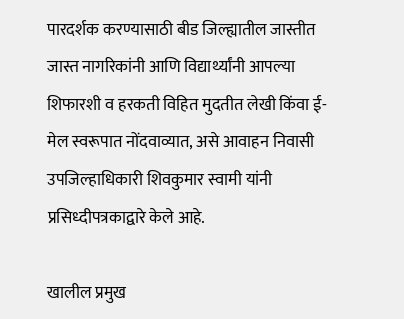पारदर्शक करण्यासाठी बीड जिल्ह्यातील जास्तीत जास्त नागरिकांनी आणि विद्यार्थ्यांनी आपल्या शिफारशी व हरकती विहित मुदतीत लेखी किंवा ई-मेल स्वरूपात नोंदवाव्यात, असे आवाहन निवासी उपजिल्हाधिकारी शिवकुमार स्वामी यांनी प्रसिध्दीपत्रकाद्वारे केले आहे.

खालील प्रमुख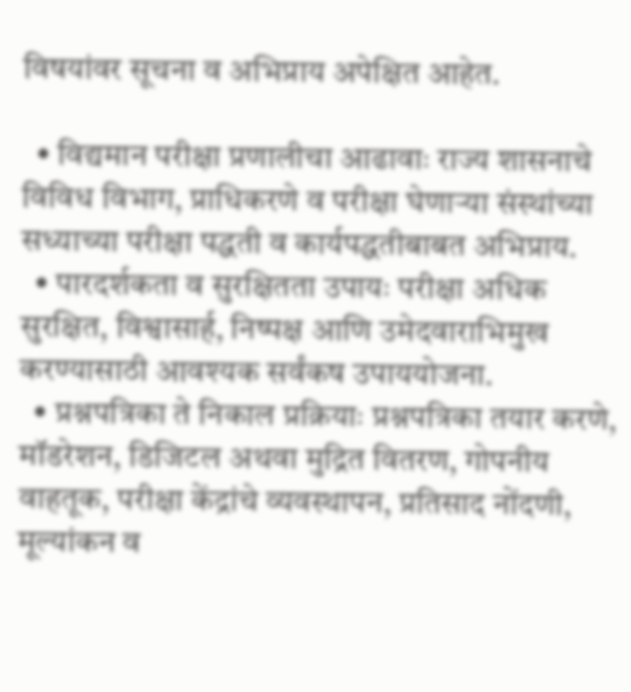विषयांवर सूचना व अभिप्राय अपेक्षित आहेत.

  • विद्यमान परीक्षा प्रणालीचा आढावाः राज्य शासनाचे विविध विभाग, प्राधिकरणे व परीक्षा घेणाऱ्या संस्थांच्या सध्याच्या परीक्षा पद्धती व कार्यपद्धतीबाबत अभिप्राय.
  • पारदर्शकता व सुरक्षितता उपायः परीक्षा अधिक सुरक्षित, विश्वासार्ह, निष्पक्ष आणि उमेदवाराभिमुख करण्यासाठी आवश्यक सर्वंकष उपाययोजना.
  • प्रश्नपत्रिका ते निकाल प्रक्रियाः प्रश्नपत्रिका तयार करणे, मॉडरेशन, डिजिटल अथवा मुद्रित वितरण, गोपनीय वाहतूक, परीक्षा केंद्रांचे व्यवस्थापन, प्रतिसाद नोंदणी, मूल्यांकन व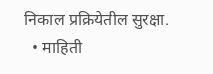निकाल प्रक्रियेतील सुरक्षा.
  • माहिती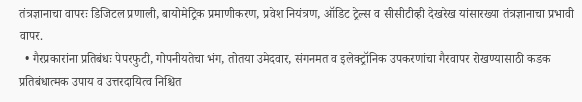तंत्रज्ञानाचा वापरः डिजिटल प्रणाली, बायोमेट्रिक प्रमाणीकरण, प्रवेश नियंत्रण, ऑडिट ट्रेल्स व सीसीटीव्ही देखरेख यांसारख्या तंत्रज्ञानाचा प्रभावी वापर.
  • गैरप्रकारांना प्रतिबंधः पेपरफुटी, गोपनीयतेचा भंग, तोतया उमेदवार, संगनमत व इलेक्ट्रॉनिक उपकरणांचा गैरवापर रोखण्यासाठी कडक प्रतिबंधात्मक उपाय व उत्तरदायित्व निश्चित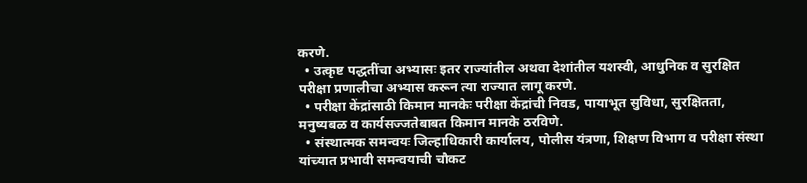करणे.
  • उत्कृष्ट पद्धतींचा अभ्यासः इतर राज्यांतील अथवा देशांतील यशस्वी, आधुनिक व सुरक्षित परीक्षा प्रणालीचा अभ्यास करून त्या राज्यात लागू करणे.
  • परीक्षा केंद्रांसाठी किमान मानकेः परीक्षा केंद्रांची निवड, पायाभूत सुविधा, सुरक्षितता, मनुष्यबळ व कार्यसज्जतेबाबत किमान मानके ठरविणे.
  • संस्थात्मक समन्वयः जिल्हाधिकारी कार्यालय, पोलीस यंत्रणा, शिक्षण विभाग व परीक्षा संस्था यांच्यात प्रभावी समन्वयाची चौकट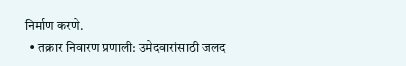निर्माण करणे.
  • तक्रार निवारण प्रणाली: उमेदवारांसाठी जलद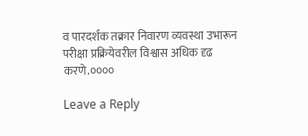व पारदर्शक तक्रार निवारण व्यवस्था उभारून परीक्षा प्रक्रियेवरील विश्वास अधिक दृढ करणे.००००

Leave a Reply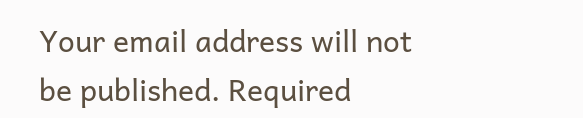Your email address will not be published. Required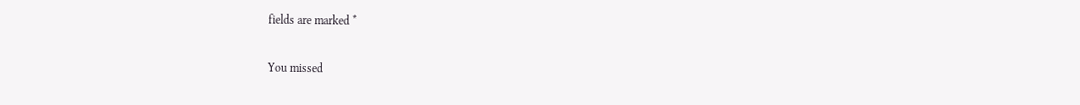fields are marked *

You missed